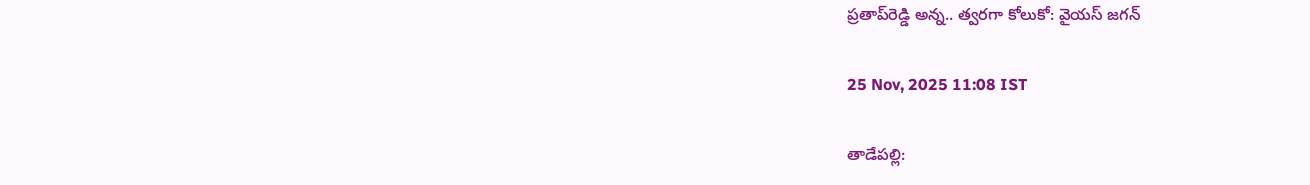ప్రతాప్‌రెడ్డి అన్న.. త్వరగా కోలుకో: వైయ‌స్‌ జగన్

25 Nov, 2025 11:08 IST

తాడేపల్లి: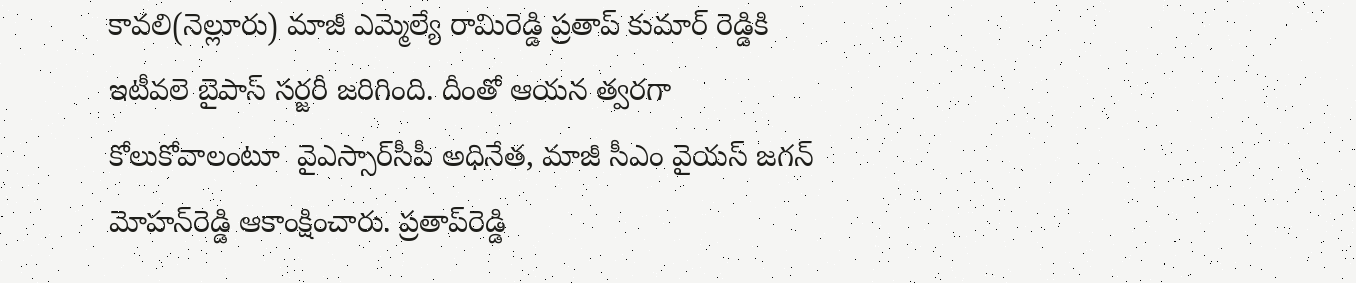కావలి(నెల్లూరు) మాజీ ఎమ్మెల్యే రామిరెడ్డి ప్రతాప్ కుమార్ రెడ్డికి ఇటీవలె బైపాస్‌ సర్జరీ జరిగింది. దీంతో ఆయన త్వరగా కోలుకోవాలంటూ  వైఎస్సార్‌సీపీ అధినేత, మాజీ సీఎం వైయ‌స్‌ జగన్‌ మోహన్‌రెడ్డి ఆకాంక్షించారు. ప్రతాప్‌రెడ్డి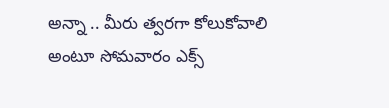అన్నా .. మీరు త్వరగా కోలుకోవాలి అంటూ సోమవారం ఎక్స్‌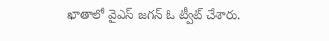ఖాతాలో వైఎస్‌ జగన్‌ ఓ ట్వీట్‌ చేశారు.